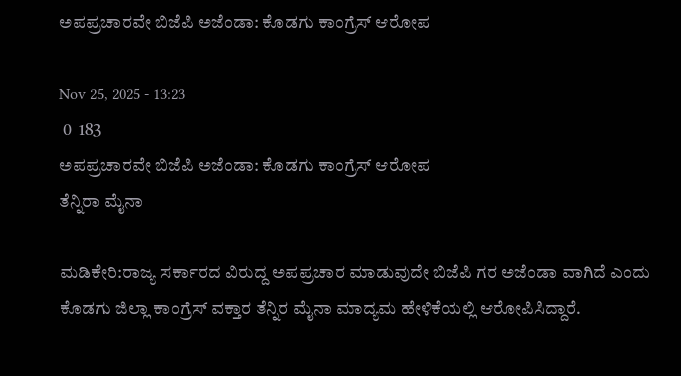ಅಪಪ್ರಚಾರವೇ ಬಿಜೆಪಿ ಅಜೆಂಡಾ: ಕೊಡಗು ಕಾಂಗ್ರೆಸ್ ಆರೋಪ

Nov 25, 2025 - 13:23
 0  183
ಅಪಪ್ರಚಾರವೇ ಬಿಜೆಪಿ ಅಜೆಂಡಾ: ಕೊಡಗು ಕಾಂಗ್ರೆಸ್ ಆರೋಪ
ತೆನ್ನಿರಾ ಮೈನಾ

ಮಡಿಕೇರಿ:ರಾಜ್ಯ ಸರ್ಕಾರದ ವಿರುದ್ದ ಅಪಪ್ರಚಾರ ಮಾಡುವುದೇ ಬಿಜೆಪಿ ಗರ ಅಜೆಂಡಾ ವಾಗಿದೆ ಎಂದು ಕೊಡಗು ಜಿಲ್ಲಾ ಕಾಂಗ್ರೆಸ್ ವಕ್ತಾರ ತೆನ್ನಿರ ಮೈನಾ ಮಾದ್ಯಮ ಹೇಳಿಕೆಯಲ್ಲಿ ಆರೋಪಿಸಿದ್ದಾರೆ.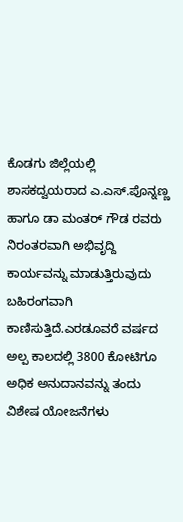ಕೊಡಗು ಜಿಲ್ಲೆಯಲ್ಲಿ ಶಾಸಕದ್ವಯರಾದ ಎ.ಎಸ್.ಪೊನ್ನಣ್ಣ ಹಾಗೂ ಡಾ ಮಂತರ್ ಗೌಡ ರವರು ನಿರಂತರವಾಗಿ ಅಭಿವೃದ್ದಿ ಕಾರ್ಯವನ್ನು ಮಾಡುತ್ತಿರುವುದು ಬಹಿರಂಗವಾಗಿ ಕಾಣಿಸುತ್ತಿದೆ.ಎರಡೂವರೆ ವರ್ಷದ ಅಲ್ಪ ಕಾಲದಲ್ಲಿ 3800 ಕೋಟಿಗೂ ಅಧಿಕ ಅನುದಾನವನ್ನು ತಂದು ವಿಶೇಷ ಯೋಜನೆಗಳು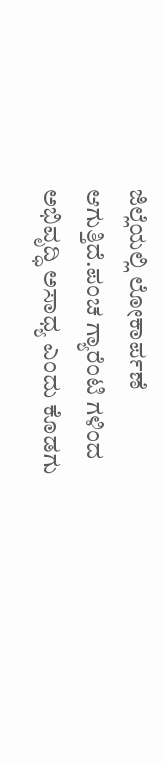ಜಿಲ್ಲೆಯಲ್ಲಿ ಲೋಕಾರ್ಪಣೆ ಆಗುತ್ತಿದೆ.ಪಂಚ ಗ್ಯಾರೆಂಟಿ ಗಳಿಂದ ಅಭಿವೃದ್ಧಿ ಅಸಾಧ್ಯ ಎಂದು ಕೊಡಗು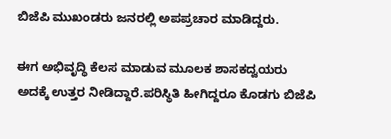ಬಿಜೆಪಿ ಮುಖಂಡರು ಜನರಲ್ಲಿ ಅಪಪ್ರಚಾರ ಮಾಡಿದ್ದರು.

ಈಗ ಅಭಿವೃದ್ಧಿ ಕೆಲಸ ಮಾಡುವ ಮೂಲಕ ಶಾಸಕದ್ವಯರು ಅದಕ್ಕೆ ಉತ್ತರ ನೀಡಿದ್ದಾರೆ.ಪರಿಸ್ಥಿತಿ ಹೀಗಿದ್ದರೂ ಕೊಡಗು ಬಿಜೆಪಿ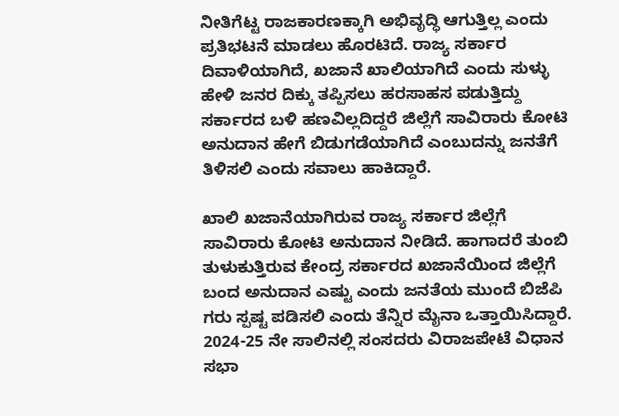ನೀತಿಗೆಟ್ಟ ರಾಜಕಾರಣಕ್ಕಾಗಿ ಅಭಿವೃದ್ಧಿ ಆಗುತ್ತಿಲ್ಲ ಎಂದು ಪ್ರತಿಭಟನೆ ಮಾಡಲು ಹೊರಟಿದೆ. ರಾಜ್ಯ ಸರ್ಕಾರ ದಿವಾಳಿಯಾಗಿದೆ, ಖಜಾನೆ ಖಾಲಿಯಾಗಿದೆ ಎಂದು ಸುಳ್ಳು ಹೇಳಿ ಜನರ ದಿಕ್ಕು ತಪ್ಪಿಸಲು ಹರಸಾಹಸ ಪಡುತ್ತಿದ್ದು ಸರ್ಕಾರದ ಬಳಿ ಹಣವಿಲ್ಲದಿದ್ದರೆ ಜಿಲ್ಲೆಗೆ ಸಾವಿರಾರು ಕೋಟಿ ಅನುದಾನ ಹೇಗೆ ಬಿಡುಗಡೆಯಾಗಿದೆ ಎಂಬುದನ್ನು ಜನತೆಗೆ ತಿಳಿಸಲಿ ಎಂದು ಸವಾಲು ಹಾಕಿದ್ದಾರೆ.

ಖಾಲಿ ಖಜಾನೆಯಾಗಿರುವ ರಾಜ್ಯ ಸರ್ಕಾರ ಜಿಲ್ಲೆಗೆ ಸಾವಿರಾರು ಕೋಟಿ ಅನುದಾನ ನೀಡಿದೆ. ಹಾಗಾದರೆ ತುಂಬಿ ತುಳುಕುತ್ತಿರುವ ಕೇಂದ್ರ ಸರ್ಕಾರದ ಖಜಾನೆಯಿಂದ ಜಿಲ್ಲೆಗೆ ಬಂದ ಅನುದಾನ ಎಷ್ಟು ಎಂದು ಜನತೆಯ ಮುಂದೆ ಬಿಜೆಪಿ ಗರು ಸ್ಪಷ್ಟ ಪಡಿಸಲಿ ಎಂದು ತೆನ್ನಿರ ಮೈನಾ ಒತ್ತಾಯಿಸಿದ್ದಾರೆ. 2024-25 ನೇ ಸಾಲಿನಲ್ಲಿ ಸಂಸದರು ವಿರಾಜಪೇಟೆ ವಿಧಾನ ಸಭಾ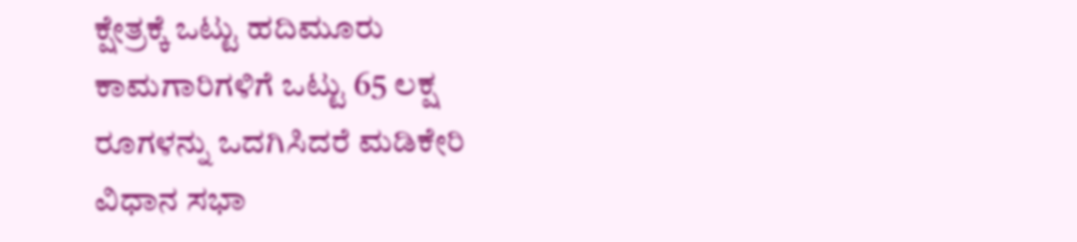ಕ್ಷೇತ್ರಕ್ಕೆ ಒಟ್ಟು ಹದಿಮೂರು ಕಾಮಗಾರಿಗಳಿಗೆ ಒಟ್ಟು 65 ಲಕ್ಷ ರೂಗಳನ್ನು ಒದಗಿಸಿದರೆ ಮಡಿಕೇರಿ ವಿಧಾನ ಸಭಾ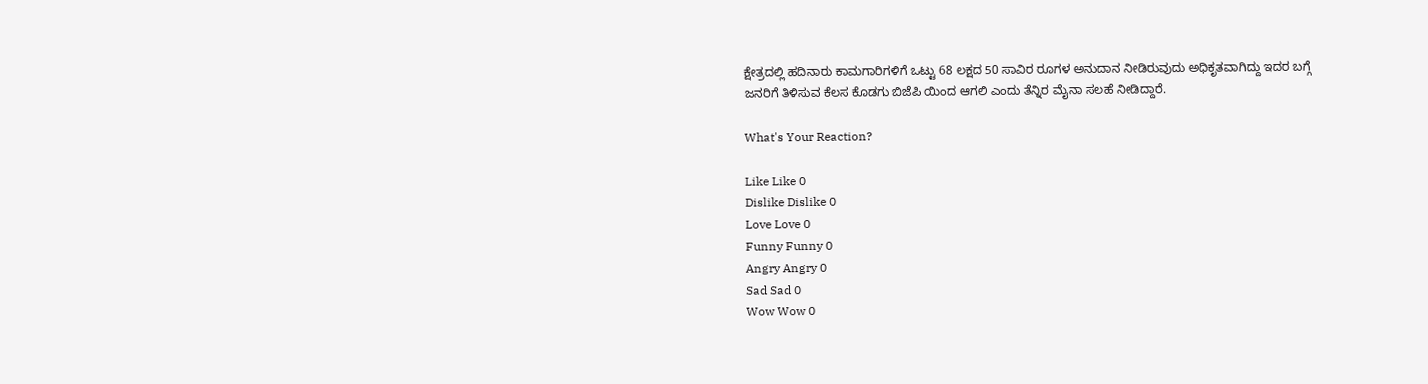ಕ್ಷೇತ್ರದಲ್ಲಿ ಹದಿನಾರು ಕಾಮಗಾರಿಗಳಿಗೆ ಒಟ್ಟು 68 ಲಕ್ಷದ 50 ಸಾವಿರ ರೂಗಳ ಅನುದಾನ ನೀಡಿರುವುದು ಅಧಿಕೃತವಾಗಿದ್ದು ಇದರ ಬಗ್ಗೆ ಜನರಿಗೆ ತಿಳಿಸುವ ಕೆಲಸ ಕೊಡಗು ಬಿಜೆಪಿ ಯಿಂದ ಆಗಲಿ ಎಂದು ತೆನ್ನಿರ ಮೈನಾ ಸಲಹೆ ನೀಡಿದ್ದಾರೆ.

What's Your Reaction?

Like Like 0
Dislike Dislike 0
Love Love 0
Funny Funny 0
Angry Angry 0
Sad Sad 0
Wow Wow 0